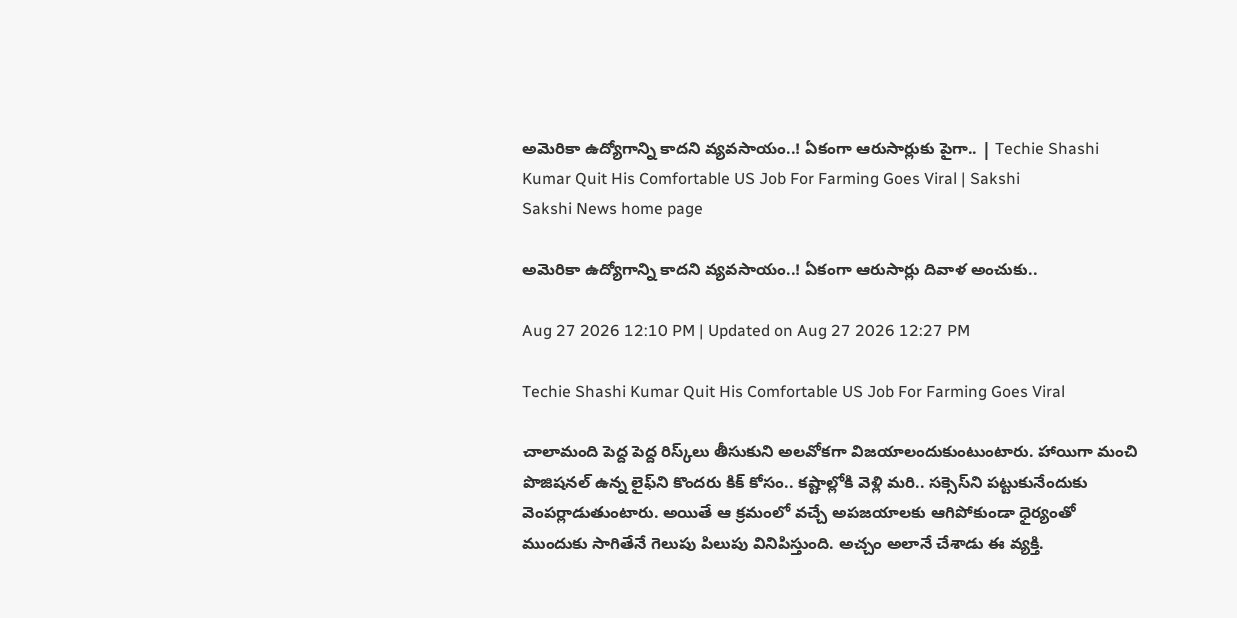అమెరికా ఉద్యోగాన్ని కాదని వ్యవసాయం..! ఏకంగా ఆరుసార్లుకు పైగా.. | Techie Shashi Kumar Quit His Comfortable US Job For Farming Goes Viral | Sakshi
Sakshi News home page

అమెరికా ఉద్యోగాన్ని కాదని వ్యవసాయం..! ఏకంగా ఆరుసార్లు దివాళ అంచుకు..

Aug 27 2026 12:10 PM | Updated on Aug 27 2026 12:27 PM

Techie Shashi Kumar Quit His Comfortable US Job For Farming Goes Viral

చాలామంది పెద్ద పెద్ద రిస్క్‌లు తీసుకుని అలవోకగా విజయాలందుకుంటుంటారు. హాయిగా మంచి పొజిషనల్‌ ఉన్న లైఫ్‌ని కొందరు కిక్‌ కోసం.. కష్టాల్లోకి వెళ్లి మరి.. సక్సెస్‌ని పట్టుకునేందుకు వెంపర్లాడుతుంటారు. అయితే ఆ క్రమంలో వచ్చే అపజయాలకు ఆగిపోకుండా ధైర్యంతో ముందుకు సాగితేనే గెలుపు పిలుపు వినిపిస్తుంది. అచ్చం అలానే చేశాడు ఈ వ్యక్తి.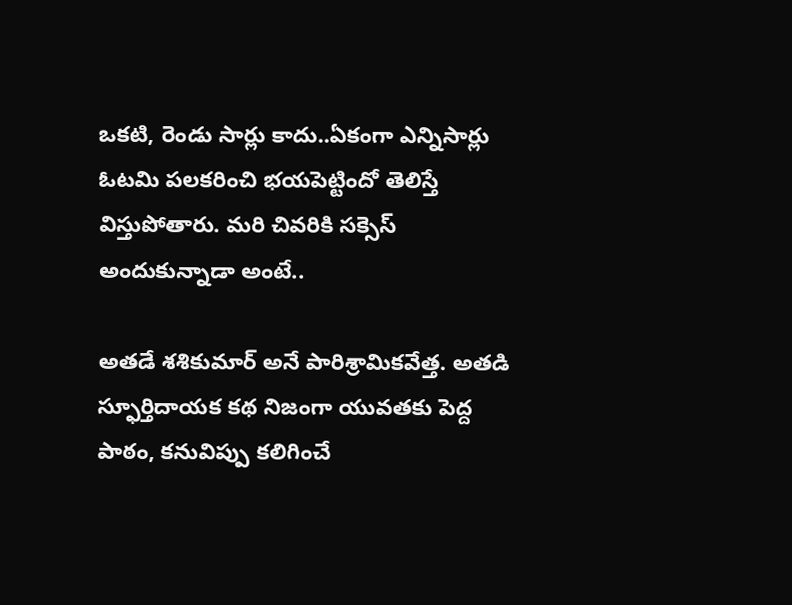ఒకటి, రెండు సార్లు కాదు..ఏకంగా ఎన్నిసార్లు ఓటమి పలకరించి భయపెట్టిందో తెలిస్తే విస్తుపోతారు. మరి చివరికి సక్సెస్‌ అందుకున్నాడా అంటే..

అతడే శశికుమార్‌ అనే పారిశ్రామికవేత్త. అతడి స్ఫూర్తిదాయక కథ నిజంగా యువతకు పెద్ద పాఠం, కనువిప్పు కలిగించే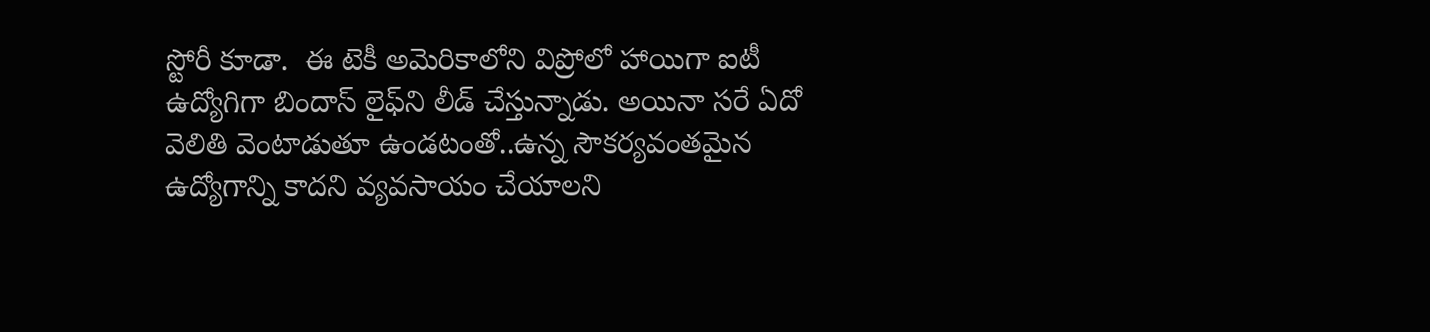స్టోరీ కూడా.  ఈ టెకీ అమెరికాలోని విప్రోలో హాయిగా ఐటీ ఉద్యోగిగా బిందాస్‌ లైఫ్‌ని లీడ్‌ చేస్తున్నాడు. అయినా సరే ఏదో వెలితి వెంటాడుతూ ఉండటంతో..ఉన్న సౌకర్యవంతమైన ఉద్యోగాన్ని కాదని వ్యవసాయం చేయాలని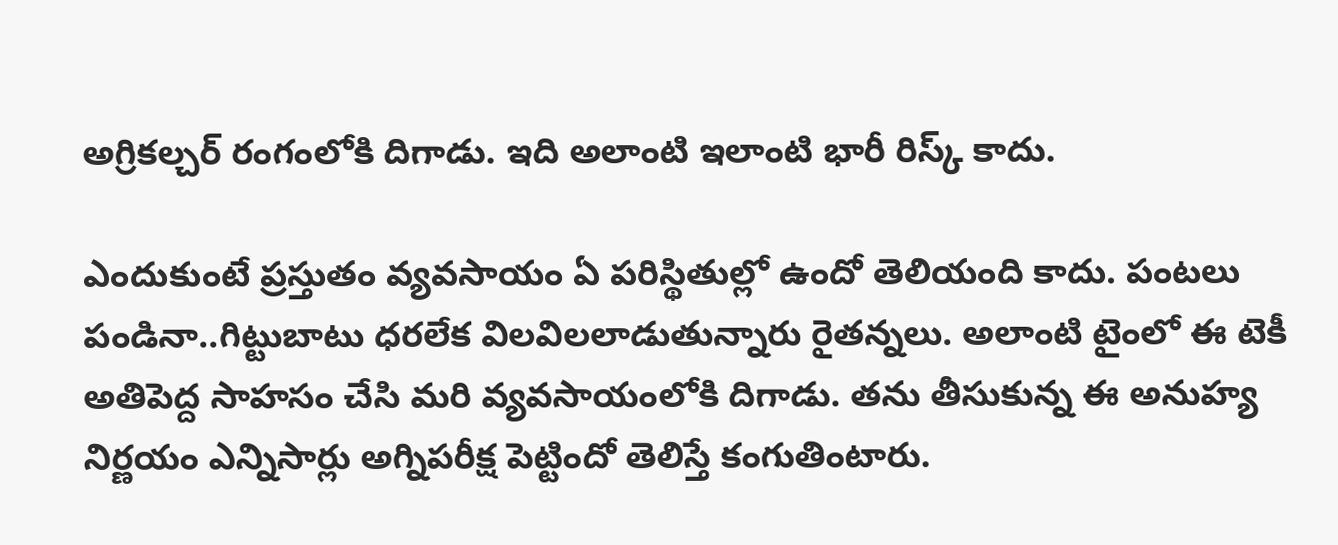అగ్రికల్చర్‌ రంగంలోకి దిగాడు. ఇది అలాంటి ఇలాంటి భారీ రిస్క్‌ కాదు.

ఎందుకుంటే ప్రస్తుతం వ్యవసాయం ఏ పరిస్థితుల్లో ఉందో తెలియంది కాదు. పంటలు పండినా..గిట్టుబాటు ధరలేక విలవిలలాడుతున్నారు రైతన్నలు. అలాంటి టైంలో ఈ టెకీ అతిపెద్ద సాహసం చేసి మరి వ్యవసాయంలోకి దిగాడు. తను తీసుకున్న ఈ అనుహ్య నిర్ణయం ఎన్నిసార్లు అగ్నిపరీక్ష పెట్టిందో తెలిస్తే కంగుతింటారు.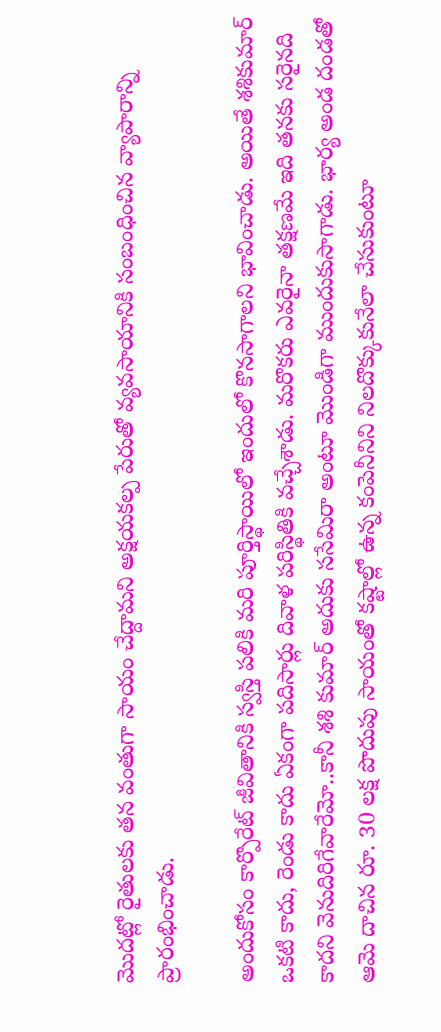మొదట్లో రైతులకు తన వంతుగా సాయం చేద్దామని అక్షయకల్ప పేరుతో వ్యవసాయానికి సంబంధించిన వ్యాపారాన్ని ప్రారంభించాడు.

అందుకోసం కార్పొరేట్‌ జీవితానికి స్వస్తి పలికి మరి పూర్తిస్థాయిలో ఇందులో కొనసాగాలని భావించాడు. అయితే శశికుమార్‌ ఒకటి కాదు, రెండు కాదు ఏకంగా పదిసార్లు దివాళ పరిస్థితికి వచ్చేశాడు. మరొకరు ఎవరైనా తక్షణమే ఇది తనకు సరైనది కాదని వెనుదిరిగేవారేమో..కానీ శశి కుమార్‌ అదుకు ససేమిరా అంటూ మొండిగా ముందుకుసాగాడు. భార్య అండ దండతో ఆమె దాచిన రూ. 30 లక్ష పొదుపు సాయంతో కష్టాల్లో ఉన్న కంపెనీనిని నిలదొక్కుకునేలా చేసుకుంటూ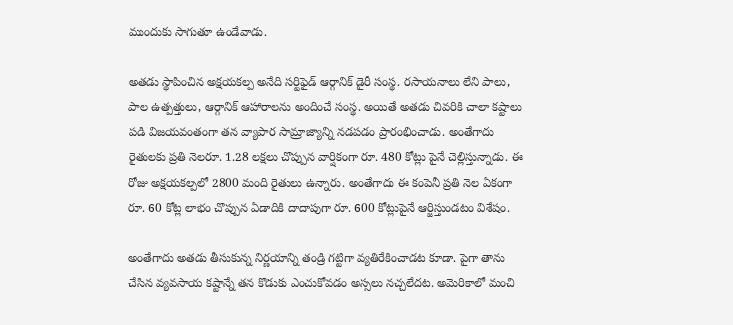ముందుకు సాగుతూ ఉండేవాడు.

అతడు స్థాపించిన అక్షయకల్ప అనేది సర్టిఫైడ్‌ ఆర్గానిక్‌ డైరీ సంస్థ. రసాయనాలు లేని పాలు, పాల ఉత్పత్తులు, ఆర్గానిక్‌ ఆహారాలను అందించే సంస్థ. అయితే అతడు చివరికి చాలా కష్టాలు పడి విజయవంతంగా తన వ్యాపార సామ్రాజ్యాన్ని నడపడం ప్రారంభించాడు. అంతేగాదు రైతులకు ప్రతి నెలరూ. 1.28 లక్షలు చొప్పున వార్షికంగా రూ. 480 కోట్లు పైనే చెల్లిస్తున్నాడు. ఈ రోజు అక్షయకల్పలో 2800 మంది రైతులు ఉన్నారు. అంతేగాదు ఈ కంపెనీ ప్రతి నెల ఏకంగా రూ. 60 కోట్ల లాభం చొప్పున ఏడాదికి దాదాపుగా రూ. 600 కోట్లుపైనే ఆర్జిస్తుండటం విశేషం.

అంతేగాదు అతడు తీసుకున్న నిర్ణయాన్ని తండ్రి గట్టిగా వ్యతిరేకించాడట కూడా. పైగా తాను చేసిన వ్యవసాయ కష్టాన్నే తన కొడుకు ఎంచుకోవడం అస్సలు నచ్చలేదట. అమెరికాలో మంచి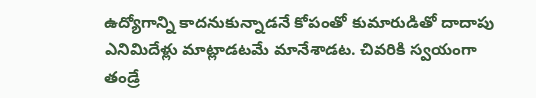ఉద్యోగాన్ని కాదనుకున్నాడనే కోపంతో కుమారుడితో దాదాపు ఎనిమిదేళ్లు మాట్లాడటమే మానేశాడట. చివరికి స్వయంగా తండ్రే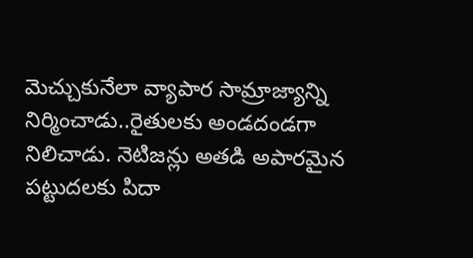మెచ్చుకునేలా వ్యాపార సామ్రాజ్యాన్ని నిర్మించాడు..రైతులకు అండదండగా నిలిచాడు. నెటిజన్లు అతడి అపారమైన పట్టుదలకు పిదా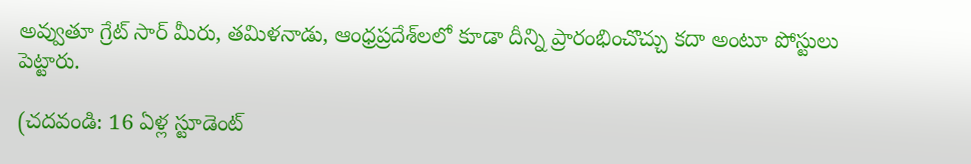అవ్వుతూ గ్రేట్‌ సార్‌ మీరు, తమిళనాడు, ఆంధ్రప్రదేశ్‌లలో కూడా దీన్ని ప్రారంభించొచ్చు కదా అంటూ పోస్టులు పెట్టారు.

(చదవండి: 16 ఏళ్ల స్టూడెంట్‌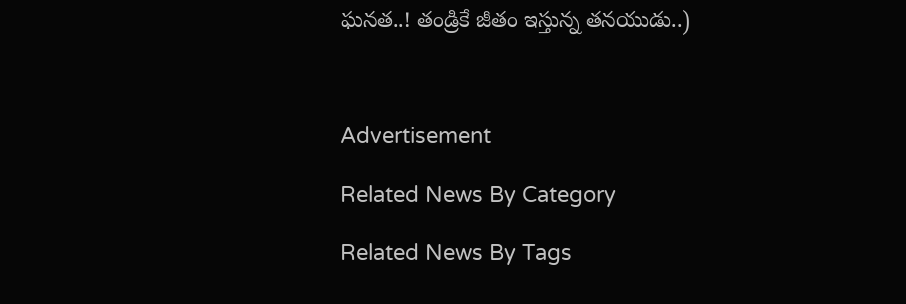ఘనత..! తండ్రికే జీతం ఇస్తున్న తనయుడు..)



Advertisement

Related News By Category

Related News By Tags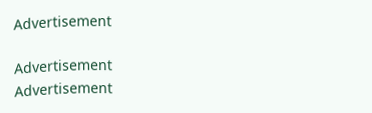Advertisement

Advertisement
Advertisement